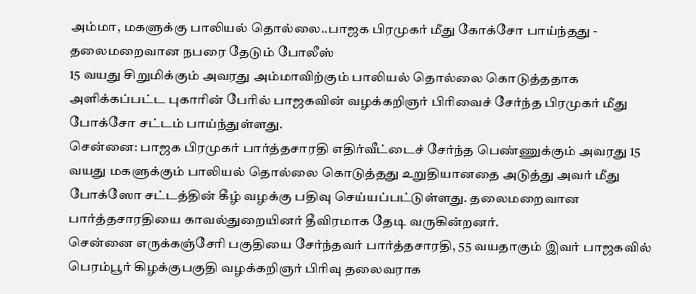அம்மா, மகளுக்கு பாலியல் தொல்லை..பாஜக பிரமுகர் மீது கோக்சோ பாய்ந்தது - தலைமறைவான நபரை தேடும் போலீஸ்
15 வயது சிறுமிக்கும் அவரது அம்மாவிற்கும் பாலியல் தொல்லை கொடுத்ததாக அளிக்கப்பட்ட புகாரின் பேரில் பாஜகவின் வழக்கறிஞர் பிரிவைச் சேர்ந்த பிரமுகர் மீது போக்சோ சட்டம் பாய்ந்துள்ளது.
சென்னை: பாஜக பிரமுகர் பார்த்தசாரதி எதிர்வீட்டைச் சேர்ந்த பெண்ணுக்கும் அவரது 15 வயது மகளுக்கும் பாலியல் தொல்லை கொடுத்தது உறுதியானதை அடுத்து அவர் மீது போக்ஸோ சட்டத்தின் கீழ் வழக்கு பதிவு செய்யப்பட்டுள்ளது. தலைமறைவான பார்த்தசாரதியை காவல்துறையினர் தீவிரமாக தேடி வருகின்றனர்.
சென்னை எருக்கஞ்சேரி பகுதியை சேர்ந்தவர் பார்த்தசாரதி, 55 வயதாகும் இவர் பாஜகவில் பெரம்பூர் கிழக்குபகுதி வழக்கறிஞர் பிரிவு தலைவராக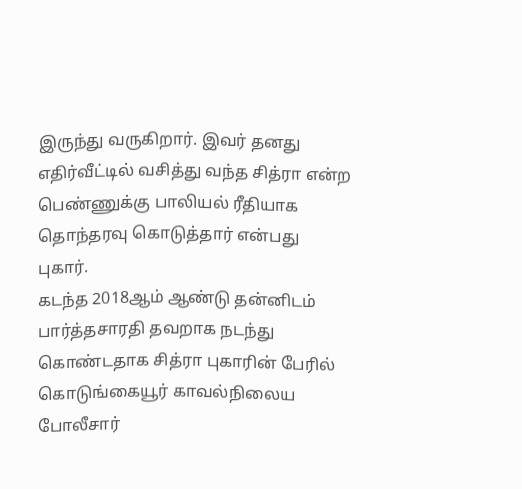இருந்து வருகிறார். இவர் தனது எதிர்வீட்டில் வசித்து வந்த சித்ரா என்ற பெண்ணுக்கு பாலியல் ரீதியாக தொந்தரவு கொடுத்தார் என்பது புகார்.
கடந்த 2018ஆம் ஆண்டு தன்னிடம் பார்த்தசாரதி தவறாக நடந்து கொண்டதாக சித்ரா புகாரின் பேரில் கொடுங்கையூர் காவல்நிலைய போலீசார்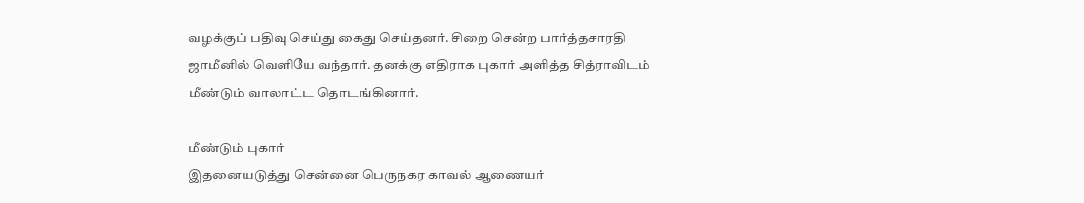வழக்குப் பதிவு செய்து கைது செய்தனர். சிறை சென்ற பார்த்தசாரதி ஜாமீனில் வெளியே வந்தார். தனக்கு எதிராக புகார் அளித்த சித்ராவிடம் மீண்டும் வாலாட்ட தொடங்கினார்.

மீண்டும் புகார்
இதனையடுத்து சென்னை பெருநகர காவல் ஆணையர்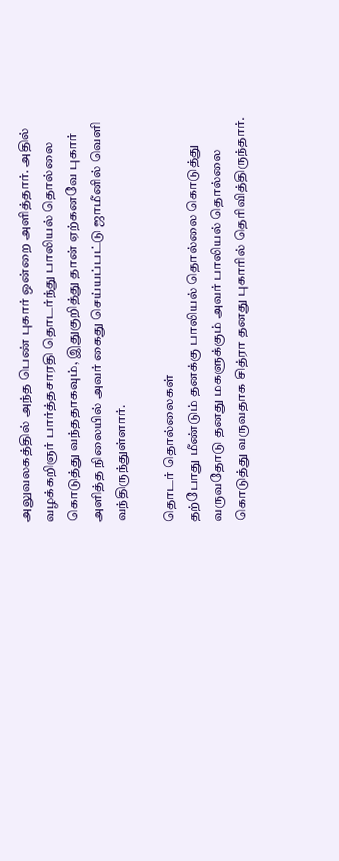அலுவலகத்தில் அந்த பெண் புகார் ஒன்றை அளித்தார். அதில் வழக்கறிஞர் பார்த்தசாரதி தொடர்ந்து பாலியல் தொல்லை கொடுத்து வந்ததாகவும், இதுகுறித்து தான் ஏற்கனவே புகார் அளித்த நிலையில் அவர் கைது செய்யப்பட்டு ஜாமீனில் வெளி வந்திருந்துள்ளார்.

தொடர் தொல்லைகள்
தற்போது மீண்டும் தனக்கு பாலியல் தொல்லை கொடுத்து வருவதோடு தனது மகளுக்கும் அவர் பாலியல் தொல்லை கொடுத்து வருவதாக சித்ரா தனது புகாரில் தெரிவித்திருந்தார்.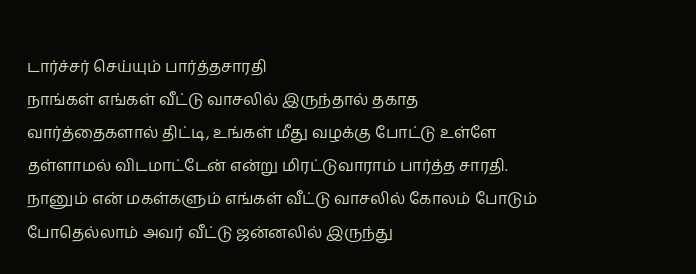டார்ச்சர் செய்யும் பார்த்தசாரதி
நாங்கள் எங்கள் வீட்டு வாசலில் இருந்தால் தகாத வார்த்தைகளால் திட்டி, உங்கள் மீது வழக்கு போட்டு உள்ளே தள்ளாமல் விடமாட்டேன் என்று மிரட்டுவாராம் பார்த்த சாரதி. நானும் என் மகள்களும் எங்கள் வீட்டு வாசலில் கோலம் போடும் போதெல்லாம் அவர் வீட்டு ஜன்னலில் இருந்து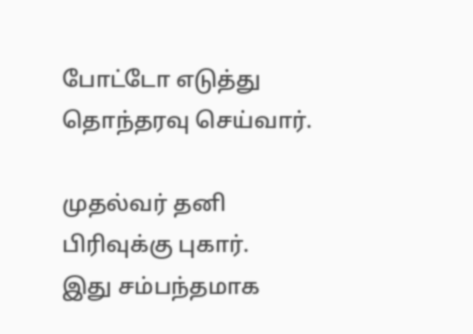போட்டோ எடுத்து தொந்தரவு செய்வார்.

முதல்வர் தனி பிரிவுக்கு புகார்.
இது சம்பந்தமாக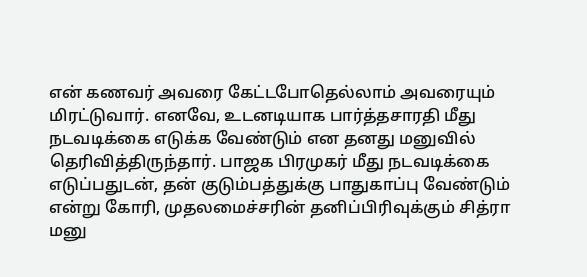என் கணவர் அவரை கேட்டபோதெல்லாம் அவரையும் மிரட்டுவார். எனவே, உடனடியாக பார்த்தசாரதி மீது நடவடிக்கை எடுக்க வேண்டும் என தனது மனுவில் தெரிவித்திருந்தார். பாஜக பிரமுகர் மீது நடவடிக்கை எடுப்பதுடன், தன் குடும்பத்துக்கு பாதுகாப்பு வேண்டும் என்று கோரி, முதலமைச்சரின் தனிப்பிரிவுக்கும் சித்ரா மனு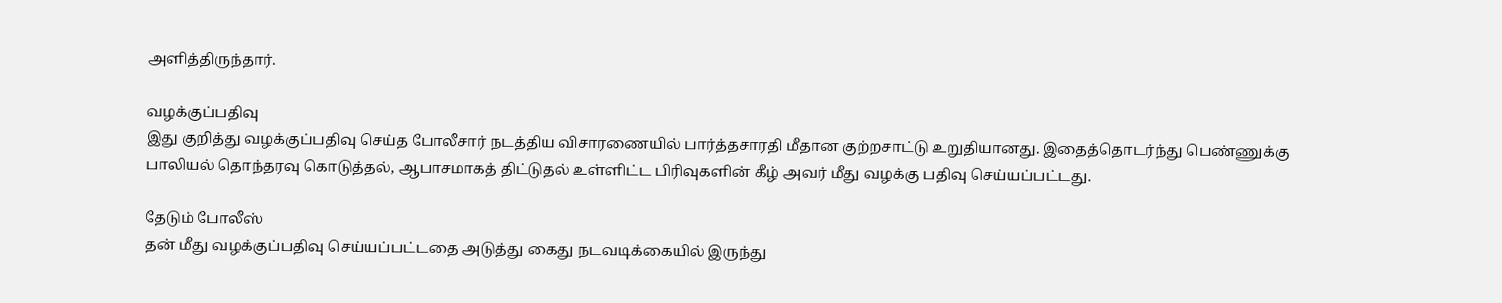அளித்திருந்தார்.

வழக்குப்பதிவு
இது குறித்து வழக்குப்பதிவு செய்த போலீசார் நடத்திய விசாரணையில் பார்த்தசாரதி மீதான குற்றசாட்டு உறுதியானது. இதைத்தொடர்ந்து பெண்ணுக்கு பாலியல் தொந்தரவு கொடுத்தல், ஆபாசமாகத் திட்டுதல் உள்ளிட்ட பிரிவுகளின் கீழ் அவர் மீது வழக்கு பதிவு செய்யப்பட்டது.

தேடும் போலீஸ்
தன் மீது வழக்குப்பதிவு செய்யப்பட்டதை அடுத்து கைது நடவடிக்கையில் இருந்து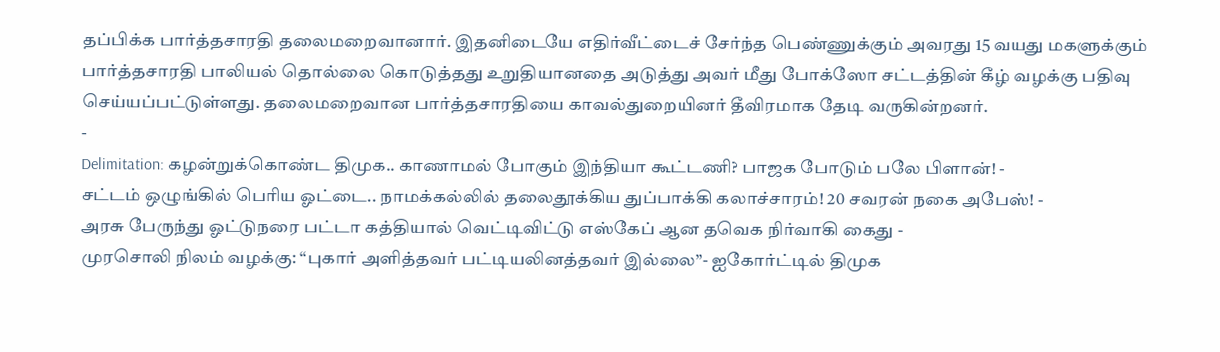தப்பிக்க பார்த்தசாரதி தலைமறைவானார். இதனிடையே எதிர்வீட்டைச் சேர்ந்த பெண்ணுக்கும் அவரது 15 வயது மகளுக்கும் பார்த்தசாரதி பாலியல் தொல்லை கொடுத்தது உறுதியானதை அடுத்து அவர் மீது போக்ஸோ சட்டத்தின் கீழ் வழக்கு பதிவு செய்யப்பட்டுள்ளது. தலைமறைவான பார்த்தசாரதியை காவல்துறையினர் தீவிரமாக தேடி வருகின்றனர்.
-
Delimitation: கழன்றுக்கொண்ட திமுக.. காணாமல் போகும் இந்தியா கூட்டணி? பாஜக போடும் பலே பிளான்! -
சட்டம் ஒழுங்கில் பெரிய ஓட்டை.. நாமக்கல்லில் தலைதூக்கிய துப்பாக்கி கலாச்சாரம்! 20 சவரன் நகை அபேஸ்! -
அரசு பேருந்து ஓட்டுநரை பட்டா கத்தியால் வெட்டிவிட்டு எஸ்கேப் ஆன தவெக நிர்வாகி கைது -
முரசொலி நிலம் வழக்கு: “புகார் அளித்தவர் பட்டியலினத்தவர் இல்லை”- ஐகோர்ட்டில் திமுக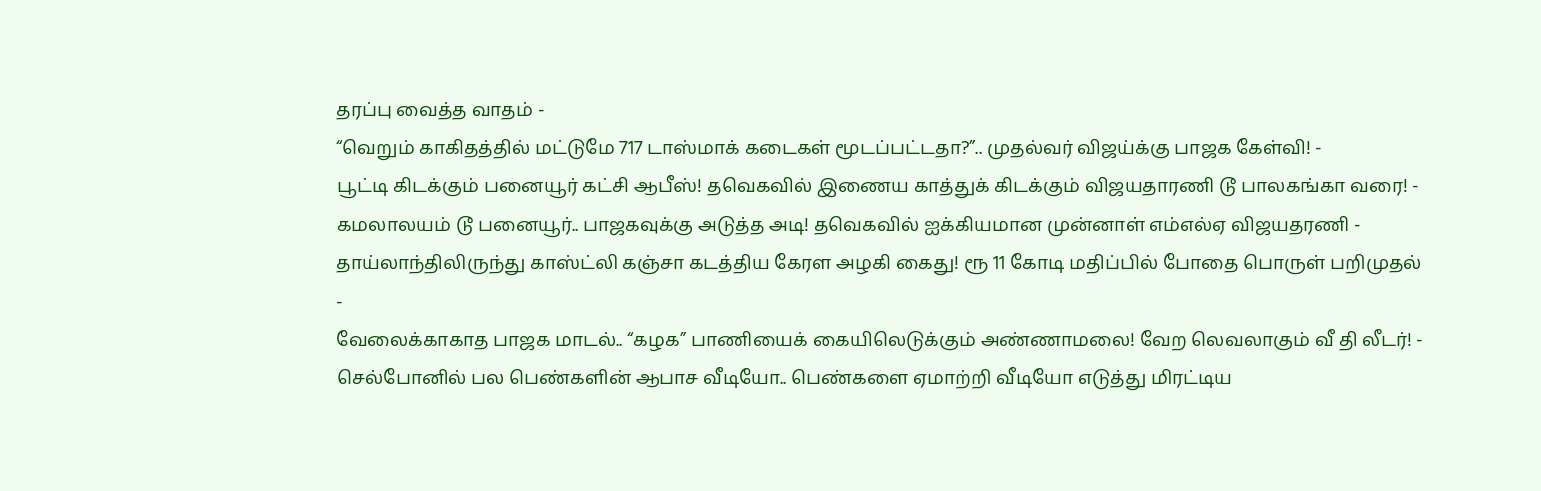தரப்பு வைத்த வாதம் -
“வெறும் காகிதத்தில் மட்டுமே 717 டாஸ்மாக் கடைகள் மூடப்பட்டதா?”.. முதல்வர் விஜய்க்கு பாஜக கேள்வி! -
பூட்டி கிடக்கும் பனையூர் கட்சி ஆபீஸ்! தவெகவில் இணைய காத்துக் கிடக்கும் விஜயதாரணி டூ பாலகங்கா வரை! -
கமலாலயம் டூ பனையூர்.. பாஜகவுக்கு அடுத்த அடி! தவெகவில் ஐக்கியமான முன்னாள் எம்எல்ஏ விஜயதரணி -
தாய்லாந்திலிருந்து காஸ்ட்லி கஞ்சா கடத்திய கேரள அழகி கைது! ரூ 11 கோடி மதிப்பில் போதை பொருள் பறிமுதல் -
வேலைக்காகாத பாஜக மாடல்.. “கழக” பாணியைக் கையிலெடுக்கும் அண்ணாமலை! வேற லெவலாகும் வீ தி லீடர்! -
செல்போனில் பல பெண்களின் ஆபாச வீடியோ.. பெண்களை ஏமாற்றி வீடியோ எடுத்து மிரட்டிய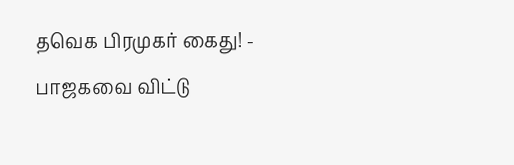தவெக பிரமுகர் கைது! -
பாஜகவை விட்டு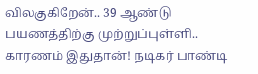விலகுகிறேன்.. 39 ஆண்டு பயணத்திற்கு முற்றுப்புள்ளி.. காரணம் இதுதான்! நடிகர் பாண்டி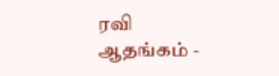ரவி ஆதங்கம் -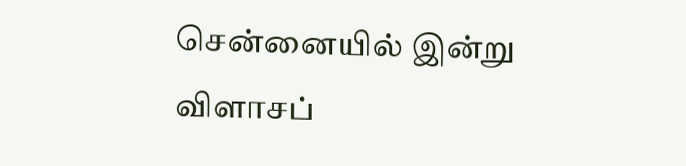சென்னையில் இன்று விளாசப்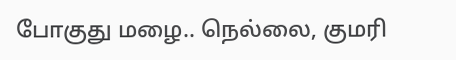போகுது மழை.. நெல்லை, குமரி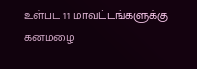உள்பட 11 மாவட்டங்களுக்கு கனமழை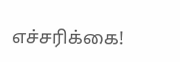எச்சரிக்கை!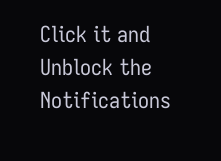Click it and Unblock the Notifications